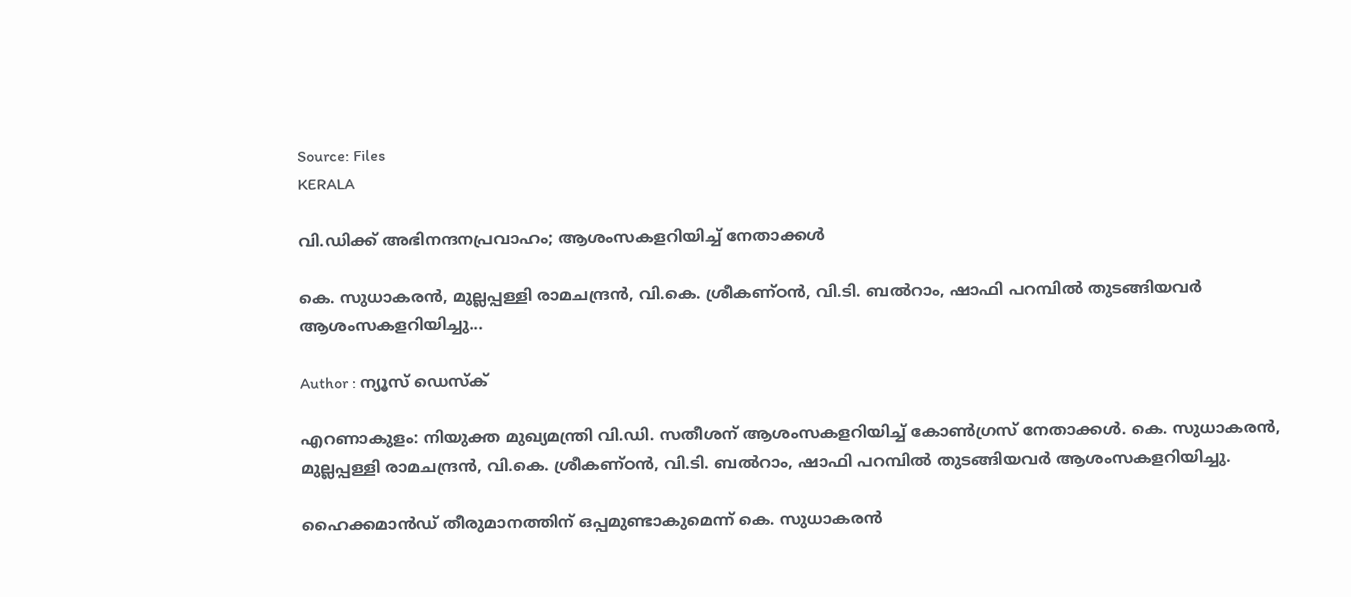Source: Files
KERALA

വി.ഡിക്ക് അഭിനന്ദനപ്രവാഹം; ആശംസകളറിയിച്ച് നേതാക്കൾ

കെ. സുധാകരൻ, മുല്ലപ്പള്ളി രാമചന്ദ്രൻ, വി.കെ. ശ്രീകണ്ഠൻ, വി.ടി. ബൽറാം, ഷാഫി പറമ്പിൽ തുടങ്ങിയവർ ആശംസകളറിയിച്ചു...

Author : ന്യൂസ് ഡെസ്ക്

എറണാകുളം: നിയുക്ത മുഖ്യമന്ത്രി വി.ഡി. സതീശന് ആശംസകളറിയിച്ച് കോൺഗ്രസ് നേതാക്കൾ. കെ. സുധാകരൻ, മുല്ലപ്പള്ളി രാമചന്ദ്രൻ, വി.കെ. ശ്രീകണ്ഠൻ, വി.ടി. ബൽറാം, ഷാഫി പറമ്പിൽ തുടങ്ങിയവർ ആശംസകളറിയിച്ചു.

ഹൈക്കമാൻഡ് തീരുമാനത്തിന് ഒപ്പമുണ്ടാകുമെന്ന് കെ. സുധാകരൻ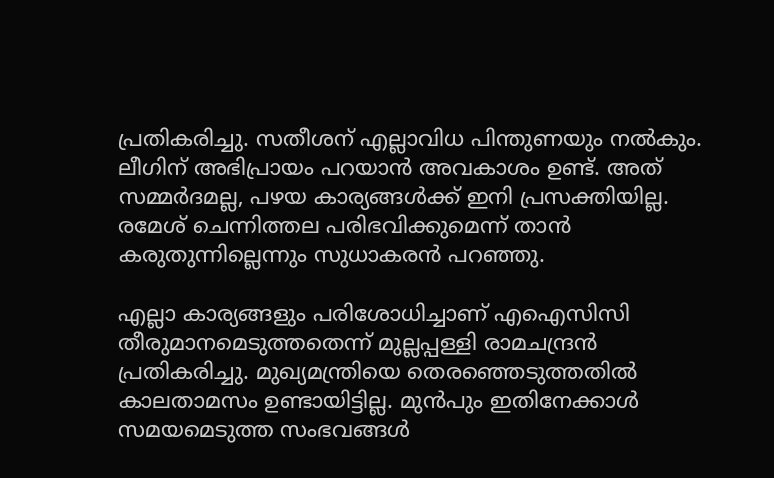പ്രതികരിച്ചു. സതീശന് എല്ലാവിധ പിന്തുണയും നൽകും. ലീഗിന് അഭിപ്രായം പറയാൻ അവകാശം ഉണ്ട്. അത് സമ്മർദമല്ല, പഴയ കാര്യങ്ങൾക്ക് ഇനി പ്രസക്തിയില്ല. രമേശ് ചെന്നിത്തല പരിഭവിക്കുമെന്ന് താൻ കരുതുന്നില്ലെന്നും സുധാകരൻ പറഞ്ഞു.

എല്ലാ കാര്യങ്ങളും പരിശോധിച്ചാണ് എഐസിസി തീരുമാനമെടുത്തതെന്ന് മുല്ലപ്പള്ളി രാമചന്ദ്രൻ പ്രതികരിച്ചു. മുഖ്യമന്ത്രിയെ തെരഞ്ഞെടുത്തതിൽ കാലതാമസം ഉണ്ടായിട്ടില്ല. മുൻപും ഇതിനേക്കാൾ സമയമെടുത്ത സംഭവങ്ങൾ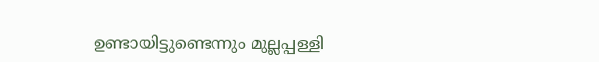ഉണ്ടായിട്ടുണ്ടെന്നും മുല്ലപ്പള്ളി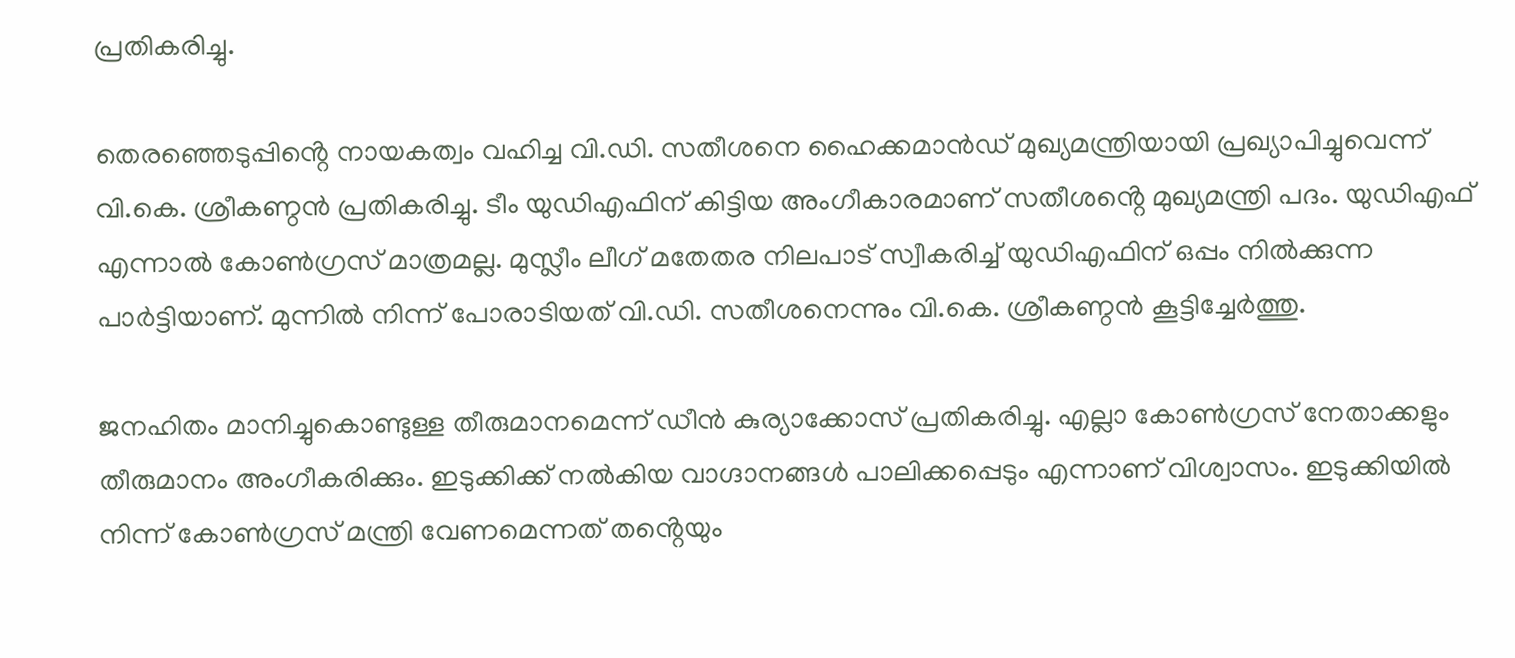പ്രതികരിച്ചു.

തെരഞ്ഞെടുപ്പിൻ്റെ നായകത്വം വഹിച്ച വി.ഡി. സതീശനെ ഹൈക്കമാൻഡ് മുഖ്യമന്ത്രിയായി പ്രഖ്യാപിച്ചുവെന്ന് വി.കെ. ശ്രീകണ്ഠൻ പ്രതികരിച്ചു. ടീം യുഡിഎഫിന് കിട്ടിയ അംഗീകാരമാണ് സതീശൻ്റെ മുഖ്യമന്ത്രി പദം. യുഡിഎഫ് എന്നാൽ കോൺഗ്രസ് മാത്രമല്ല. മുസ്ലീം ലീഗ് മതേതര നിലപാട് സ്വീകരിച്ച് യുഡിഎഫിന് ഒപ്പം നിൽക്കുന്ന പാർട്ടിയാണ്. മുന്നിൽ നിന്ന് പോരാടിയത് വി.ഡി. സതീശനെന്നും വി.കെ. ശ്രീകണ്ഠൻ കൂട്ടിച്ചേർത്തു.

ജനഹിതം മാനിച്ചുകൊണ്ടുള്ള തീരുമാനമെന്ന് ഡീൻ കുര്യാക്കോസ് പ്രതികരിച്ചു. എല്ലാ കോൺഗ്രസ് നേതാക്കളും തീരുമാനം അംഗീകരിക്കും. ഇടുക്കിക്ക് നൽകിയ വാഗ്ദാനങ്ങൾ പാലിക്കപ്പെടും എന്നാണ് വിശ്വാസം. ഇടുക്കിയിൽ നിന്ന് കോൺഗ്രസ് മന്ത്രി വേണമെന്നത് തൻ്റെയും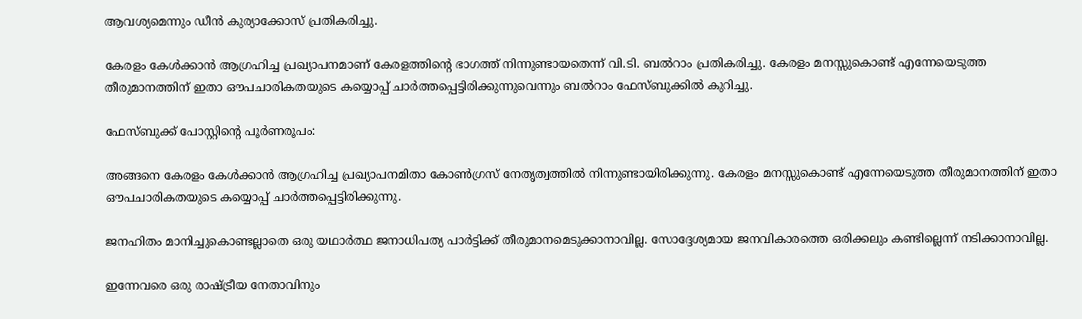ആവശ്യമെന്നും ഡീൻ കുര്യാക്കോസ് പ്രതികരിച്ചു.

കേരളം കേൾക്കാൻ ആഗ്രഹിച്ച പ്രഖ്യാപനമാണ് കേരളത്തിൻ്റെ ഭാഗത്ത് നിന്നുണ്ടായതെന്ന് വി.ടി. ബൽറാം പ്രതികരിച്ചു. കേരളം മനസ്സുകൊണ്ട് എന്നേയെടുത്ത തീരുമാനത്തിന് ഇതാ ഔപചാരികതയുടെ കയ്യൊപ്പ് ചാർത്തപ്പെട്ടിരിക്കുന്നുവെന്നും ബൽറാം ഫേസ്ബുക്കിൽ കുറിച്ചു.

ഫേസ്ബുക്ക് പോസ്റ്റിൻ്റെ പൂർണരൂപം:

അങ്ങനെ കേരളം കേൾക്കാൻ ആഗ്രഹിച്ച പ്രഖ്യാപനമിതാ കോൺഗ്രസ് നേതൃത്വത്തിൽ നിന്നുണ്ടായിരിക്കുന്നു. കേരളം മനസ്സുകൊണ്ട് എന്നേയെടുത്ത തീരുമാനത്തിന് ഇതാ ഔപചാരികതയുടെ കയ്യൊപ്പ് ചാർത്തപ്പെട്ടിരിക്കുന്നു.

ജനഹിതം മാനിച്ചുകൊണ്ടല്ലാതെ ഒരു യഥാർത്ഥ ജനാധിപത്യ പാർട്ടിക്ക് തീരുമാനമെടുക്കാനാവില്ല. സോദ്ദേശ്യമായ ജനവികാരത്തെ ഒരിക്കലും കണ്ടില്ലെന്ന് നടിക്കാനാവില്ല.

ഇന്നേവരെ ഒരു രാഷ്ട്രീയ നേതാവിനും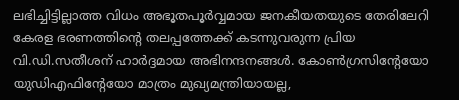ലഭിച്ചിട്ടില്ലാത്ത വിധം അഭൂതപൂർവ്വമായ ജനകീയതയുടെ തേരിലേറി കേരള ഭരണത്തിൻ്റെ തലപ്പത്തേക്ക് കടന്നുവരുന്ന പ്രിയ വി.ഡി.സതീശന് ഹാർദ്ദമായ അഭിനന്ദനങ്ങൾ. കോൺഗ്രസിൻ്റേയോ യുഡിഎഫിൻ്റേയോ മാത്രം മുഖ്യമന്ത്രിയായല്ല,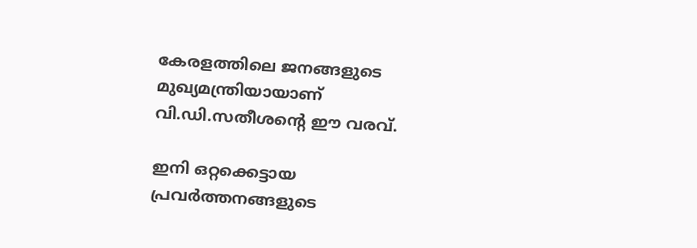കേരളത്തിലെ ജനങ്ങളുടെ മുഖ്യമന്ത്രിയായാണ് വി.ഡി.സതീശൻ്റെ ഈ വരവ്.

ഇനി ഒറ്റക്കെട്ടായ പ്രവർത്തനങ്ങളുടെ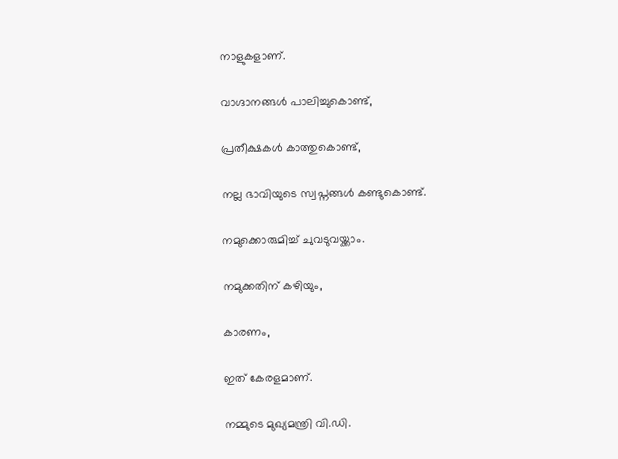നാളുകളാണ്.

വാഗ്ദാനങ്ങൾ പാലിച്ചുകൊണ്ട്,

പ്രതീക്ഷകൾ കാത്തുകൊണ്ട്,

നല്ല ഭാവിയുടെ സ്വപ്നങ്ങൾ കണ്ടുകൊണ്ട്.

നമുക്കൊരുമിച്ച് ചുവടുവയ്ക്കാം.

നമുക്കതിന് കഴിയും,

കാരണം,

ഇത് കേരളമാണ്.

നമ്മുടെ മുഖ്യമന്ത്രി വി.ഡി.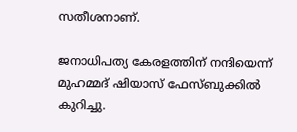സതീശനാണ്.

ജനാധിപത്യ കേരളത്തിന്‌ നന്ദിയെന്ന് മുഹമ്മദ് ഷിയാസ് ഫേസ്ബുക്കിൽ കുറിച്ചു.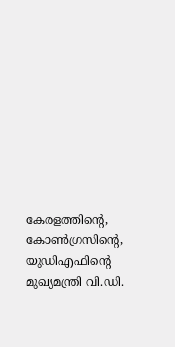കേരളത്തിന്റെ, കോൺഗ്രസിന്റെ, യുഡിഎഫിന്റെ മുഖ്യമന്ത്രി വി.ഡി.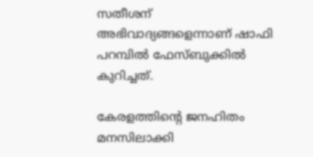സതീശന് അഭിവാദ്യങ്ങളെന്നാണ് ഷാഫി പറമ്പിൽ ഫേസ്ബുക്കിൽ കുറിച്ചത്.

കേരളത്തിന്റെ ജനഹിതം മനസിലാക്കി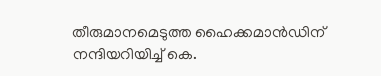തീരുമാനമെടുത്ത ഹൈക്കമാൻഡിന് നന്ദിയറിയിച്ച് കെ.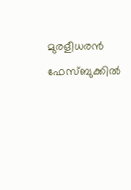മുരളീധരൻ ഫേസ്ബുക്കിൽ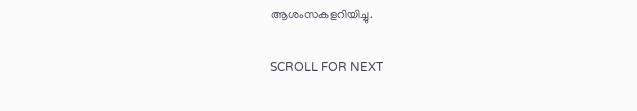ആശംസകളറിയിച്ചു.

SCROLL FOR NEXT